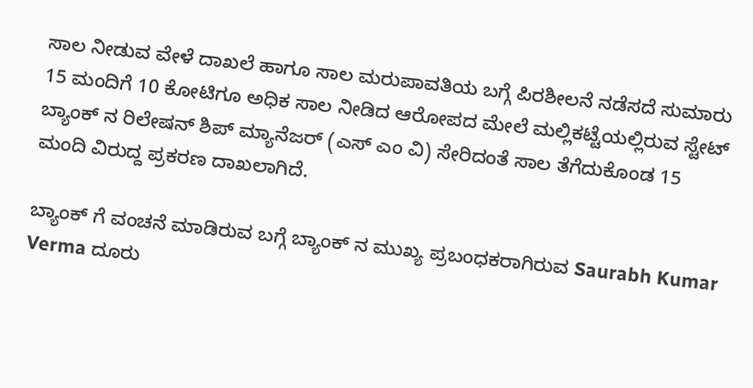ಸಾಲ ನೀಡುವ ವೇಳೆ ದಾಖಲೆ ಹಾಗೂ ಸಾಲ ಮರುಪಾವತಿಯ ಬಗ್ಗೆ ಪಿರಶೀಲನೆ ನಡೆಸದೆ ಸುಮಾರು 15 ಮಂದಿಗೆ 10 ಕೋಟಿಗೂ ಅಧಿಕ ಸಾಲ ನೀಡಿದ ಆರೋಪದ ಮೇಲೆ ಮಲ್ಲಿಕಟ್ಟೆಯಲ್ಲಿರುವ ಸ್ಟೇಟ್ ಬ್ಯಾಂಕ್ ನ ರಿಲೇಷನ್ ಶಿಪ್ ಮ್ಯಾನೆಜರ್ (ಎಸ್ ಎಂ ವಿ) ಸೇರಿದಂತೆ ಸಾಲ ತೆಗೆದುಕೊಂಡ 15 ಮಂದಿ ವಿರುದ್ದ ಪ್ರಕರಣ ದಾಖಲಾಗಿದೆ.

ಬ್ಯಾಂಕ್ ಗೆ ವಂಚನೆ ಮಾಡಿರುವ ಬಗ್ಗೆ ಬ್ಯಾಂಕ್ ನ ಮುಖ್ಯ ಪ್ರಬಂಧಕರಾಗಿರುವ Saurabh Kumar Verma ದೂರು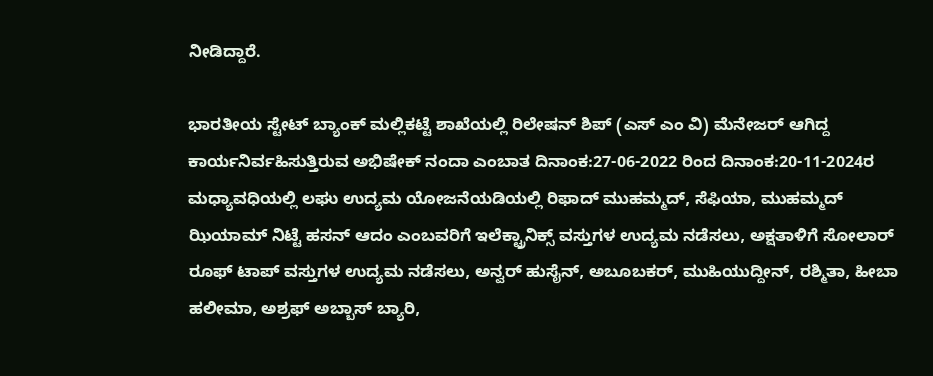ನೀಡಿದ್ದಾರೆ.

ಭಾರತೀಯ ಸ್ಟೇಟ್ ಬ್ಯಾಂಕ್ ಮಲ್ಲಿಕಟ್ಟೆ ಶಾಖೆಯಲ್ಲಿ ರಿಲೇಷನ್ ಶಿಪ್ (ಎಸ್ ಎಂ ವಿ) ಮೆನೇಜರ್ ಆಗಿದ್ದ ಕಾರ್ಯನಿರ್ವಹಿಸುತ್ತಿರುವ ಅಭಿಷೇಕ್ ನಂದಾ ಎಂಬಾತ ದಿನಾಂಕ:27-06-2022 ರಿಂದ ದಿನಾಂಕ:20-11-2024ರ ಮಧ್ಯಾವಧಿಯಲ್ಲಿ ಲಘು ಉದ್ಯಮ ಯೋಜನೆಯಡಿಯಲ್ಲಿ ರಿಫಾದ್ ಮುಹಮ್ಮದ್, ಸೆಫಿಯಾ, ಮುಹಮ್ಮದ್ ಝಿಯಾಮ್ ನಿಟ್ಟೆ ಹಸನ್ ಆದಂ ಎಂಬವರಿಗೆ ಇಲೆಕ್ಟ್ರಾನಿಕ್ಸ್ ವಸ್ತುಗಳ ಉದ್ಯಮ ನಡೆಸಲು, ಅಕ್ಷತಾಳಿಗೆ ಸೋಲಾರ್ ರೂಫ್ ಟಾಪ್ ವಸ್ತುಗಳ ಉದ್ಯಮ ನಡೆಸಲು, ಅನ್ವರ್ ಹುಸೈನ್, ಅಬೂಬಕರ್, ಮುಹಿಯುದ್ದೀನ್, ರಶ್ಮಿತಾ, ಹೀಬಾ ಹಲೀಮಾ, ಅಶ್ರಫ್ ಅಬ್ಬಾಸ್ ಬ್ಯಾರಿ,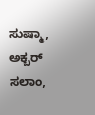ಸುಷ್ಮಾ, ಅಕ್ಬರ್ ಸಲಾಂ,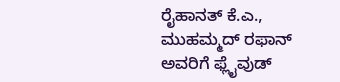ರೈಹಾನತ್ ಕೆ.ಎ., ಮುಹಮ್ಮದ್ ರಫಾನ್ ಅವರಿಗೆ ಫ್ಲೈವುಡ್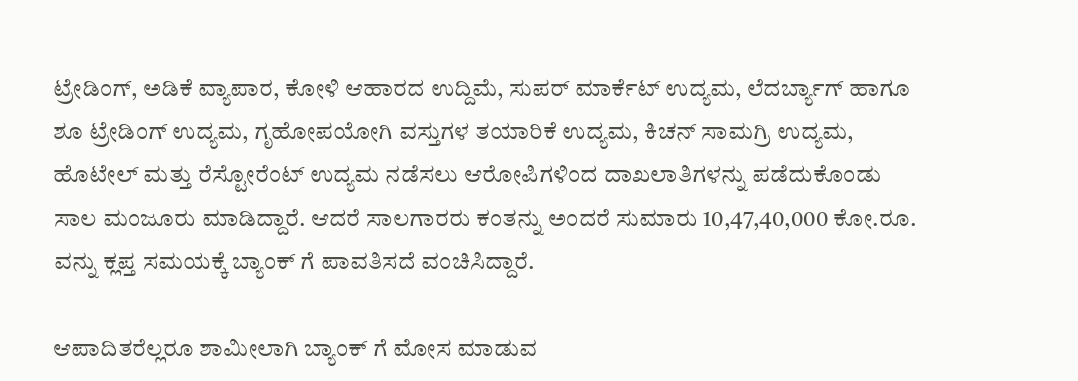ಟ್ರೇಡಿಂಗ್, ಅಡಿಕೆ ವ್ಯಾಪಾರ, ಕೋಳಿ ಆಹಾರದ ಉದ್ದಿಮೆ, ಸುಪರ್ ಮಾರ್ಕೆಟ್ ಉದ್ಯಮ, ಲೆದರ್ಬ್ಯಾಗ್ ಹಾಗೂ ಶೂ ಟ್ರೇಡಿಂಗ್ ಉದ್ಯಮ, ಗೃಹೋಪಯೋಗಿ ವಸ್ತುಗಳ ತಯಾರಿಕೆ ಉದ್ಯಮ, ಕಿಚನ್ ಸಾಮಗ್ರಿ ಉದ್ಯಮ, ಹೊಟೇಲ್ ಮತ್ತು ರೆಸ್ಟೋರೆಂಟ್ ಉದ್ಯಮ ನಡೆಸಲು ಆರೋಪಿಗಳಿಂದ ದಾಖಲಾತಿಗಳನ್ನು ಪಡೆದುಕೊಂಡು ಸಾಲ ಮಂಜೂರು ಮಾಡಿದ್ದಾರೆ. ಆದರೆ ಸಾಲಗಾರರು ಕಂತನ್ನು ಅಂದರೆ ಸುಮಾರು 10,47,40,000 ಕೋ.ರೂ. ವನ್ನು ಕ್ಲಪ್ತ ಸಮಯಕ್ಕೆ ಬ್ಯಾಂಕ್ ಗೆ ಪಾವತಿಸದೆ ವಂಚಿಸಿದ್ದಾರೆ.

ಆಪಾದಿತರೆಲ್ಲರೂ ಶಾಮೀಲಾಗಿ ಬ್ಯಾಂಕ್ ಗೆ ಮೋಸ ಮಾಡುವ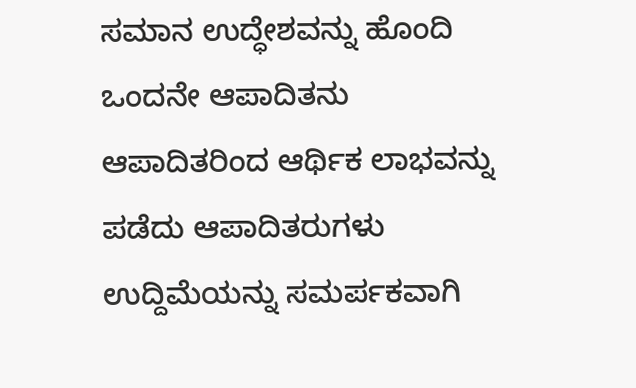ಸಮಾನ ಉದ್ಧೇಶವನ್ನು ಹೊಂದಿ ಒಂದನೇ ಆಪಾದಿತನು ಆಪಾದಿತರಿಂದ ಆರ್ಥಿಕ ಲಾಭವನ್ನು ಪಡೆದು ಆಪಾದಿತರುಗಳು ಉದ್ದಿಮೆಯನ್ನು ಸಮರ್ಪಕವಾಗಿ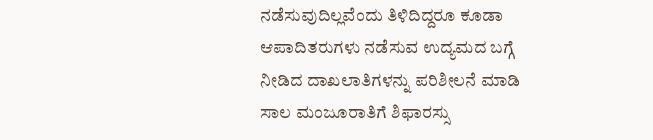ನಡೆಸುವುದಿಲ್ಲವೆಂದು ತಿಳಿದಿದ್ದರೂ ಕೂಡಾ ಆಪಾದಿತರುಗಳು ನಡೆಸುವ ಉದ್ಯಮದ ಬಗ್ಗೆ ನೀಡಿದ ದಾಖಲಾತಿಗಳನ್ನು ಪರಿಶೀಲನೆ ಮಾಡಿ ಸಾಲ ಮಂಜೂರಾತಿಗೆ ಶಿಫಾರಸ್ಸು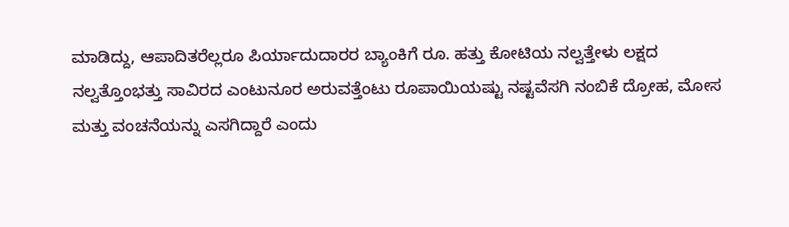ಮಾಡಿದ್ದು, ಆಪಾದಿತರೆಲ್ಲರೂ ಪಿರ್ಯಾದುದಾರರ ಬ್ಯಾಂಕಿಗೆ ರೂ. ಹತ್ತು ಕೋಟಿಯ ನಲ್ವತ್ತೇಳು ಲಕ್ಷದ ನಲ್ವತ್ತೊಂಭತ್ತು ಸಾವಿರದ ಎಂಟುನೂರ ಅರುವತ್ತೆಂಟು ರೂಪಾಯಿಯಷ್ಟು ನಷ್ಟವೆಸಗಿ ನಂಬಿಕೆ ದ್ರೋಹ, ಮೋಸ ಮತ್ತು ವಂಚನೆಯನ್ನು ಎಸಗಿದ್ದಾರೆ ಎಂದು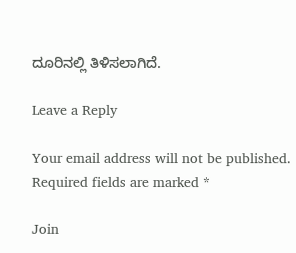ದೂರಿನಲ್ಲಿ ತಿಳಿಸಲಾಗಿದೆ.

Leave a Reply

Your email address will not be published. Required fields are marked *

Join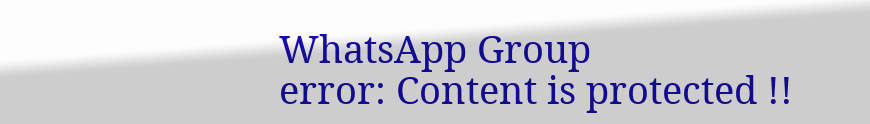WhatsApp Group
error: Content is protected !!